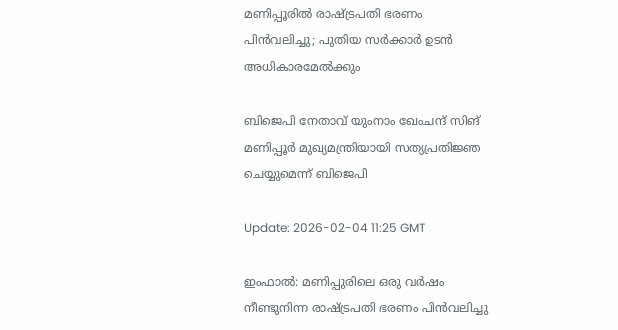മണിപ്പൂരില്‍ രാഷ്ട്രപതി ഭരണം പിന്‍വലിച്ചു; പുതിയ സര്‍ക്കാര്‍ ഉടന്‍ അധികാരമേല്‍ക്കും

ബിജെപി നേതാവ് യുംനാം ഖേംചന്ദ് സിങ് മണിപ്പൂര്‍ മുഖ്യമന്ത്രിയായി സത്യപ്രതിജ്ഞ ചെയ്യുമെന്ന് ബിജെപി

Update: 2026-02-04 11:25 GMT

ഇംഫാല്‍: മണിപ്പുരിലെ ഒരു വര്‍ഷം നീണ്ടുനിന്ന രാഷ്ട്രപതി ഭരണം പിന്‍വലിച്ചു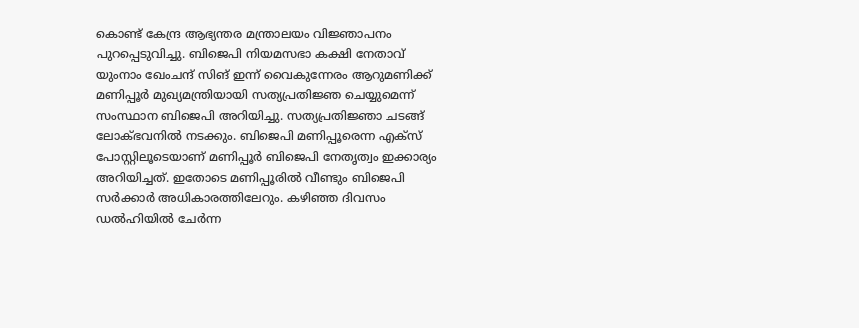കൊണ്ട് കേന്ദ്ര ആഭ്യന്തര മന്ത്രാലയം വിജ്ഞാപനം പുറപ്പെടുവിച്ചു. ബിജെപി നിയമസഭാ കക്ഷി നേതാവ് യുംനാം ഖേംചന്ദ് സിങ് ഇന്ന് വൈകുന്നേരം ആറുമണിക്ക് മണിപ്പൂര്‍ മുഖ്യമന്ത്രിയായി സത്യപ്രതിജ്ഞ ചെയ്യുമെന്ന് സംസ്ഥാന ബിജെപി അറിയിച്ചു. സത്യപ്രതിജ്ഞാ ചടങ്ങ് ലോക്ഭവനില്‍ നടക്കും. ബിജെപി മണിപ്പൂരെന്ന എക്‌സ് പോസ്റ്റിലൂടെയാണ് മണിപ്പൂര്‍ ബിജെപി നേതൃത്വം ഇക്കാര്യം അറിയിച്ചത്. ഇതോടെ മണിപ്പൂരില്‍ വീണ്ടും ബിജെപി സര്‍ക്കാര്‍ അധികാരത്തിലേറും. കഴിഞ്ഞ ദിവസം ഡല്‍ഹിയില്‍ ചേര്‍ന്ന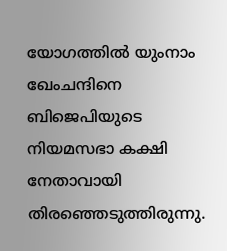യോഗത്തില്‍ യുംനാം ഖേംചന്ദിനെ ബിജെപിയുടെ നിയമസഭാ കക്ഷി നേതാവായി തിരഞ്ഞെടുത്തിരുന്നു.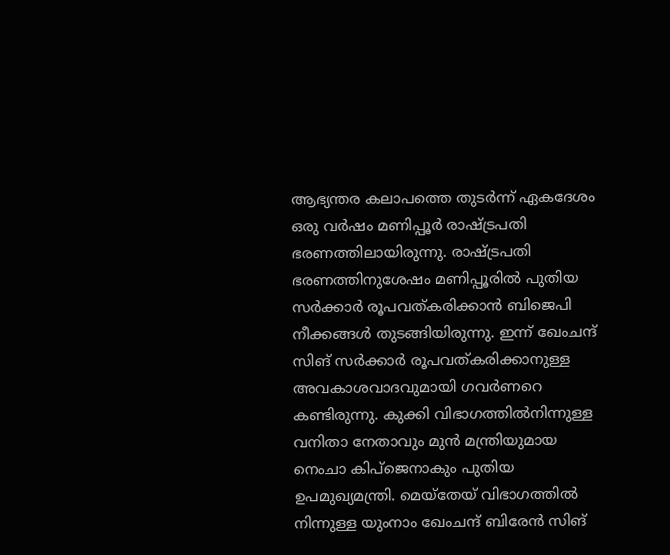ആഭ്യന്തര കലാപത്തെ തുടര്‍ന്ന് ഏകദേശം ഒരു വര്‍ഷം മണിപ്പൂര്‍ രാഷ്ട്രപതി ഭരണത്തിലായിരുന്നു. രാഷ്ട്രപതി ഭരണത്തിനുശേഷം മണിപ്പൂരില്‍ പുതിയ സര്‍ക്കാര്‍ രൂപവത്കരിക്കാന്‍ ബിജെപി നീക്കങ്ങള്‍ തുടങ്ങിയിരുന്നു. ഇന്ന് ഖേംചന്ദ് സിങ് സര്‍ക്കാര്‍ രൂപവത്കരിക്കാനുള്ള അവകാശവാദവുമായി ഗവര്‍ണറെ കണ്ടിരുന്നു. കുക്കി വിഭാഗത്തില്‍നിന്നുള്ള വനിതാ നേതാവും മുന്‍ മന്ത്രിയുമായ നെംചാ കിപ്‌ജെനാകും പുതിയ ഉപമുഖ്യമന്ത്രി. മെയ്‌തേയ് വിഭാഗത്തില്‍ നിന്നുള്ള യുംനാം ഖേംചന്ദ് ബിരേന്‍ സിങ്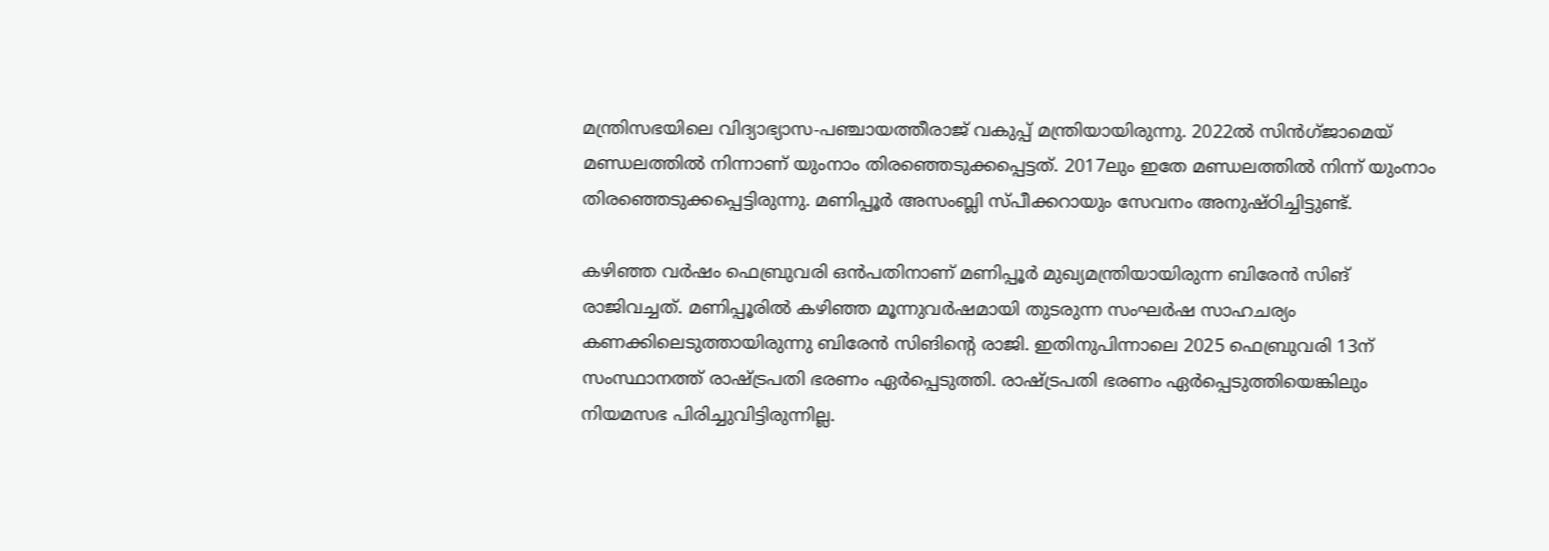മന്ത്രിസഭയിലെ വിദ്യാഭ്യാസ-പഞ്ചായത്തീരാജ് വകുപ്പ് മന്ത്രിയായിരുന്നു. 2022ല്‍ സിന്‍ഗ്ജാമെയ് മണ്ഡലത്തില്‍ നിന്നാണ് യുംനാം തിരഞ്ഞെടുക്കപ്പെട്ടത്. 2017ലും ഇതേ മണ്ഡലത്തില്‍ നിന്ന് യുംനാം തിരഞ്ഞെടുക്കപ്പെട്ടിരുന്നു. മണിപ്പൂര്‍ അസംബ്ലി സ്പീക്കറായും സേവനം അനുഷ്ഠിച്ചിട്ടുണ്ട്.

കഴിഞ്ഞ വര്‍ഷം ഫെബ്രുവരി ഒന്‍പതിനാണ് മണിപ്പൂര്‍ മുഖ്യമന്ത്രിയായിരുന്ന ബിരേന്‍ സിങ് രാജിവച്ചത്. മണിപ്പൂരില്‍ കഴിഞ്ഞ മൂന്നുവര്‍ഷമായി തുടരുന്ന സംഘര്‍ഷ സാഹചര്യം കണക്കിലെടുത്തായിരുന്നു ബിരേന്‍ സിങിന്റെ രാജി. ഇതിനുപിന്നാലെ 2025 ഫെബ്രുവരി 13ന് സംസ്ഥാനത്ത് രാഷ്ട്രപതി ഭരണം ഏര്‍പ്പെടുത്തി. രാഷ്ട്രപതി ഭരണം ഏര്‍പ്പെടുത്തിയെങ്കിലും നിയമസഭ പിരിച്ചുവിട്ടിരുന്നില്ല.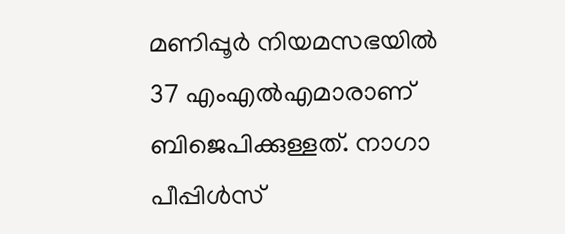മണിപ്പൂര്‍ നിയമസഭയില്‍ 37 എംഎല്‍എമാരാണ് ബിജെപിക്കുള്ളത്. നാഗാ പീപ്പിള്‍സ്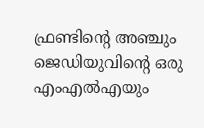ഫ്രണ്ടിന്റെ അഞ്ചും ജെഡിയുവിന്റെ ഒരു എംഎല്‍എയും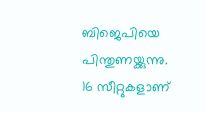ബിജെപിയെ പിന്തുണയ്ക്കുന്നു. 16 സീറ്റുകളാണ്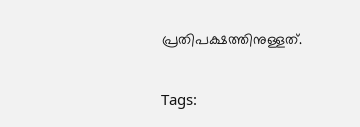പ്രതിപക്ഷത്തിനുള്ളത്.

Tags: